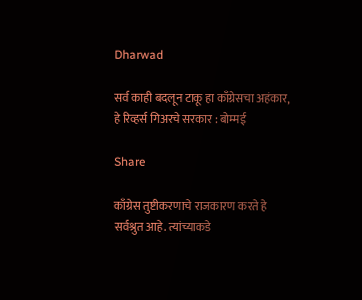Dharwad

सर्व काही बदलून टाकू हा काँग्रेसचा अहंकार, हे रिव्हर्स गिअरचे सरकार : बोम्मई

Share

काँग्रेस तुष्टीकरणाचे राजकारण करते हे सर्वश्रुत आहे. त्यांच्याकडे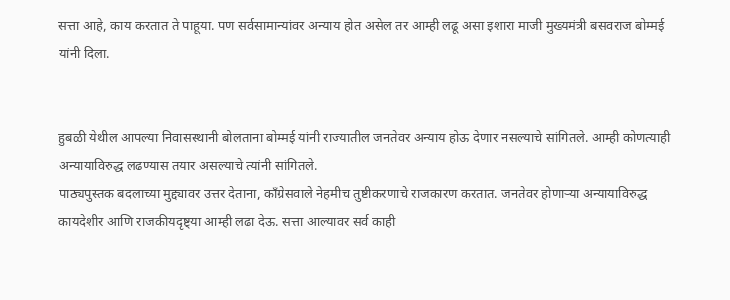सत्ता आहे, काय करतात ते पाहूया. पण सर्वसामान्यांवर अन्याय होत असेल तर आम्ही लढू असा इशारा माजी मुख्यमंत्री बसवराज बोम्मई यांनी दिला.


हुबळी येथील आपल्या निवासस्थानी बोलताना बोम्मई यांनी राज्यातील जनतेवर अन्याय होऊ देणार नसल्याचे सांगितले. आम्ही कोणत्याही अन्यायाविरुद्ध लढण्यास तयार असल्याचे त्यांनी सांगितले.
पाठ्यपुस्तक बदलाच्या मुद्द्यावर उत्तर देताना, काँग्रेसवाले नेहमीच तुष्टीकरणाचे राजकारण करतात. जनतेवर होणाऱ्या अन्यायाविरुद्ध कायदेशीर आणि राजकीयदृष्ट्या आम्ही लढा देऊ. सत्ता आल्यावर सर्व काही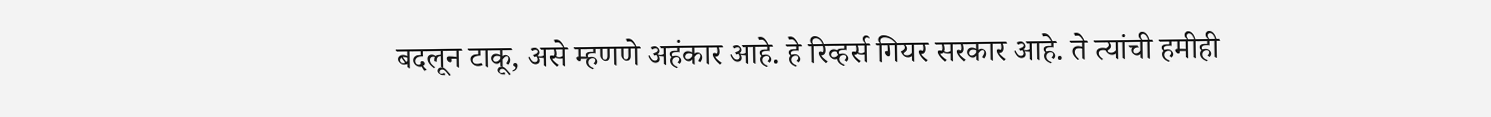बदलून टाकू, असे म्हणणे अहंकार आहे. हे रिव्हर्स गियर सरकार आहे. ते त्यांची हमीही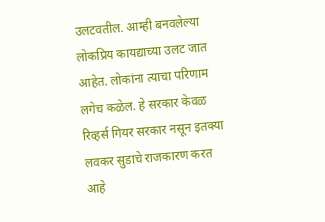उलटवतील. आम्ही बनवलेल्या लोकप्रिय कायद्याच्या उलट जात आहेत. लोकांना त्याचा परिणाम लगेच कळेल. हे सरकार केवळ रिव्हर्स गियर सरकार नसून इतक्या लवकर सुडाचे राजकारण करत आहे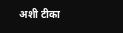अशी टीका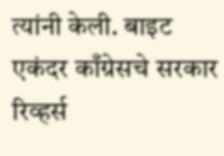त्यांनी केली. बाइट
एकंदर काँग्रेसचे सरकार रिव्हर्स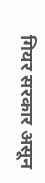गियर सरकार असून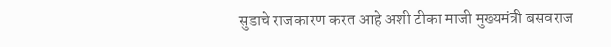सुडाचे राजकारण करत आहे अशी टीका माजी मुख्यमंत्री बसवराज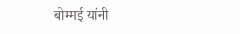बोम्मई यांनी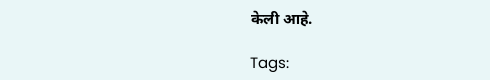केली आहे.

Tags: